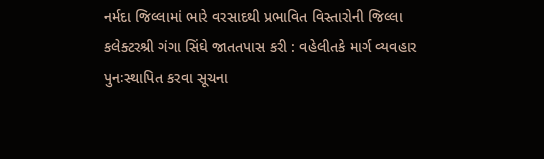નર્મદા જિલ્લામાં ભારે વરસાદથી પ્રભાવિત વિસ્તારોની જિલ્લા કલેક્ટરશ્રી ગંગા સિંઘે જાતતપાસ કરી : વહેલીતકે માર્ગ વ્યવહાર પુનઃસ્થાપિત કરવા સૂચના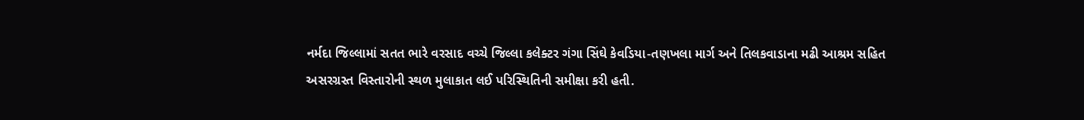નર્મદા જિલ્લામાં સતત ભારે વરસાદ વચ્ચે જિલ્લા કલેક્ટર ગંગા સિંઘે કેવડિયા-તણખલા માર્ગ અને તિલકવાડાના મઢી આશ્રમ સહિત અસરગ્રસ્ત વિસ્તારોની સ્થળ મુલાકાત લઈ પરિસ્થિતિની સમીક્ષા કરી હતી.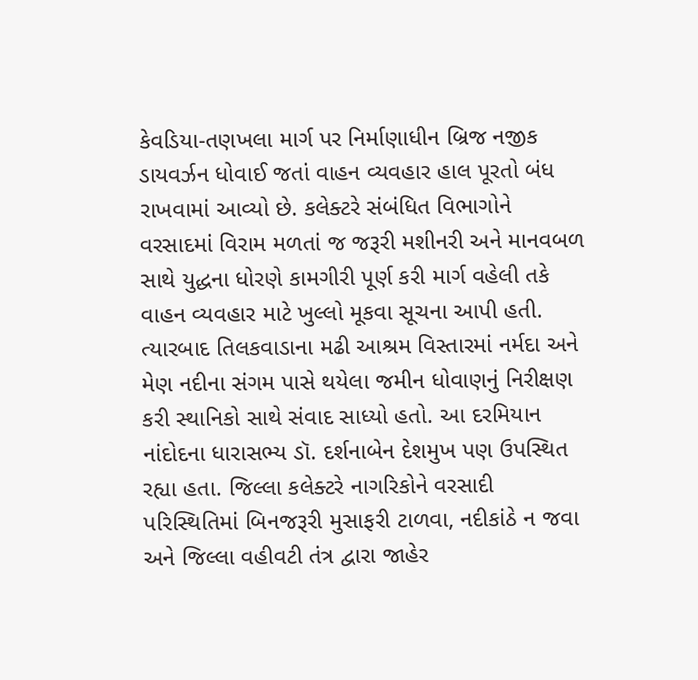કેવડિયા-તણખલા માર્ગ પર નિર્માણાધીન બ્રિજ નજીક ડાયવર્ઝન ધોવાઈ જતાં વાહન વ્યવહાર હાલ પૂરતો બંધ રાખવામાં આવ્યો છે. કલેક્ટરે સંબંધિત વિભાગોને વરસાદમાં વિરામ મળતાં જ જરૂરી મશીનરી અને માનવબળ સાથે યુદ્ધના ધોરણે કામગીરી પૂર્ણ કરી માર્ગ વહેલી તકે વાહન વ્યવહાર માટે ખુલ્લો મૂકવા સૂચના આપી હતી.
ત્યારબાદ તિલકવાડાના મઢી આશ્રમ વિસ્તારમાં નર્મદા અને મેણ નદીના સંગમ પાસે થયેલા જમીન ધોવાણનું નિરીક્ષણ કરી સ્થાનિકો સાથે સંવાદ સાધ્યો હતો. આ દરમિયાન નાંદોદના ધારાસભ્ય ડૉ. દર્શનાબેન દેશમુખ પણ ઉપસ્થિત રહ્યા હતા. જિલ્લા કલેક્ટરે નાગરિકોને વરસાદી પરિસ્થિતિમાં બિનજરૂરી મુસાફરી ટાળવા, નદીકાંઠે ન જવા અને જિલ્લા વહીવટી તંત્ર દ્વારા જાહેર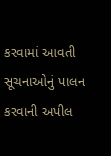કરવામાં આવતી સૂચનાઓનું પાલન કરવાની અપીલ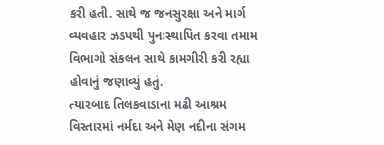કરી હતી. સાથે જ જનસુરક્ષા અને માર્ગ વ્યવહાર ઝડપથી પુનઃસ્થાપિત કરવા તમામ વિભાગો સંકલન સાથે કામગીરી કરી રહ્યા હોવાનું જણાવ્યું હતું.
ત્યારબાદ તિલકવાડાના મઢી આશ્રમ વિસ્તારમાં નર્મદા અને મેણ નદીના સંગમ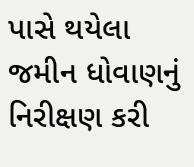પાસે થયેલા જમીન ધોવાણનું નિરીક્ષણ કરી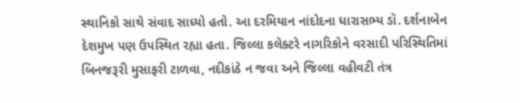સ્થાનિકો સાથે સંવાદ સાધ્યો હતો. આ દરમિયાન નાંદોદના ધારાસભ્ય ડૉ. દર્શનાબેન દેશમુખ પણ ઉપસ્થિત રહ્યા હતા. જિલ્લા કલેક્ટરે નાગરિકોને વરસાદી પરિસ્થિતિમાં બિનજરૂરી મુસાફરી ટાળવા, નદીકાંઠે ન જવા અને જિલ્લા વહીવટી તંત્ર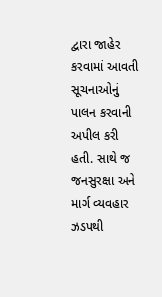દ્વારા જાહેર કરવામાં આવતી સૂચનાઓનું પાલન કરવાની અપીલ કરી હતી. સાથે જ જનસુરક્ષા અને માર્ગ વ્યવહાર ઝડપથી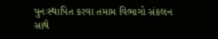પુનઃસ્થાપિત કરવા તમામ વિભાગો સંકલન સાથે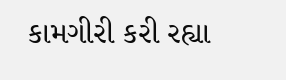કામગીરી કરી રહ્યા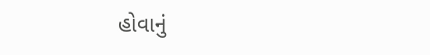હોવાનું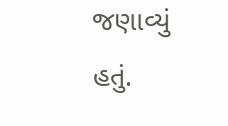જણાવ્યું હતું.